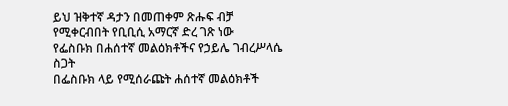ይህ ዝቅተኛ ዳታን በመጠቀም ጽሑፍ ብቻ የሚቀርብበት የቢቢሲ አማርኛ ድረ ገጽ ነው
የፌስቡክ በሐሰተኛ መልዕክቶችና የኃይሌ ገብረሥላሴ ስጋት
በፌስቡክ ላይ የሚሰራጩት ሐሰተኛ መልዕክቶች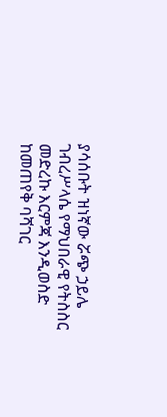ያሳሰቡት ዝነኛው ሯጭ ኃይሌ ገብረሥላሴ የማህበራዊ የትስስር መድረኩ እርምጃ እንዲወስድ ከመጠየቅ ባሻገር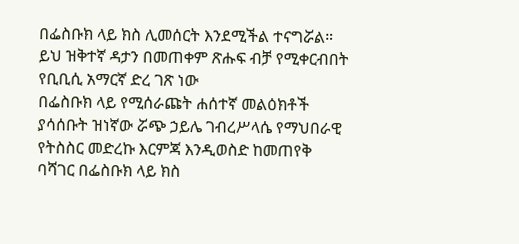በፌስቡክ ላይ ክስ ሊመሰርት እንደሚችል ተናግሯል።
ይህ ዝቅተኛ ዳታን በመጠቀም ጽሑፍ ብቻ የሚቀርብበት የቢቢሲ አማርኛ ድረ ገጽ ነው
በፌስቡክ ላይ የሚሰራጩት ሐሰተኛ መልዕክቶች ያሳሰቡት ዝነኛው ሯጭ ኃይሌ ገብረሥላሴ የማህበራዊ የትስስር መድረኩ እርምጃ እንዲወስድ ከመጠየቅ ባሻገር በፌስቡክ ላይ ክስ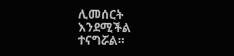ሊመሰርት እንደሚችል ተናግሯል።